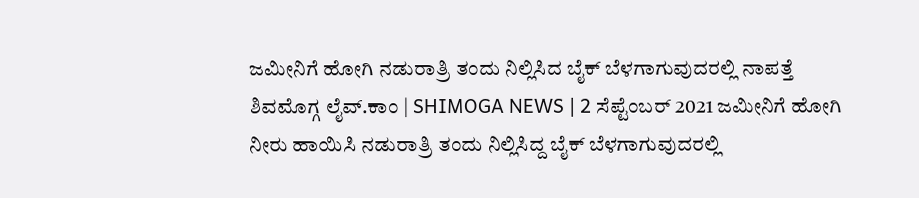ಜಮೀನಿಗೆ ಹೋಗಿ ನಡುರಾತ್ರಿ ತಂದು ನಿಲ್ಲಿಸಿದ ಬೈಕ್ ಬೆಳಗಾಗುವುದರಲ್ಲಿ ನಾಪತ್ತೆ
ಶಿವಮೊಗ್ಗ ಲೈವ್.ಕಾಂ | SHIMOGA NEWS | 2 ಸೆಪ್ಟೆಂಬರ್ 2021 ಜಮೀನಿಗೆ ಹೋಗಿ ನೀರು ಹಾಯಿಸಿ ನಡುರಾತ್ರಿ ತಂದು ನಿಲ್ಲಿಸಿದ್ದ ಬೈಕ್ ಬೆಳಗಾಗುವುದರಲ್ಲಿ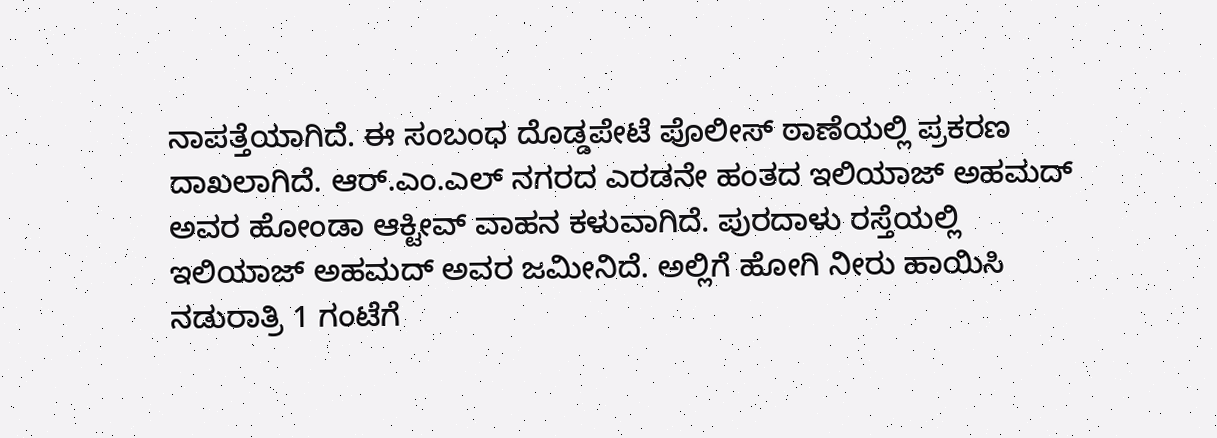ನಾಪತ್ತೆಯಾಗಿದೆ. ಈ ಸಂಬಂಧ ದೊಡ್ಡಪೇಟೆ ಪೊಲೀಸ್ ಠಾಣೆಯಲ್ಲಿ ಪ್ರಕರಣ ದಾಖಲಾಗಿದೆ. ಆರ್.ಎಂ.ಎಲ್ ನಗರದ ಎರಡನೇ ಹಂತದ ಇಲಿಯಾಜ್ ಅಹಮದ್ ಅವರ ಹೋಂಡಾ ಆಕ್ಟೀವ್ ವಾಹನ ಕಳುವಾಗಿದೆ. ಪುರದಾಳು ರಸ್ತೆಯಲ್ಲಿ ಇಲಿಯಾಜ್ ಅಹಮದ್ ಅವರ ಜಮೀನಿದೆ. ಅಲ್ಲಿಗೆ ಹೋಗಿ ನೀರು ಹಾಯಿಸಿ ನಡುರಾತ್ರಿ 1 ಗಂಟೆಗೆ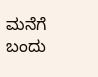ಮನೆಗೆ ಬಂದು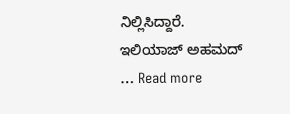ನಿಲ್ಲಿಸಿದ್ದಾರೆ. ಇಲಿಯಾಜ್ ಅಹಮದ್ … Read more